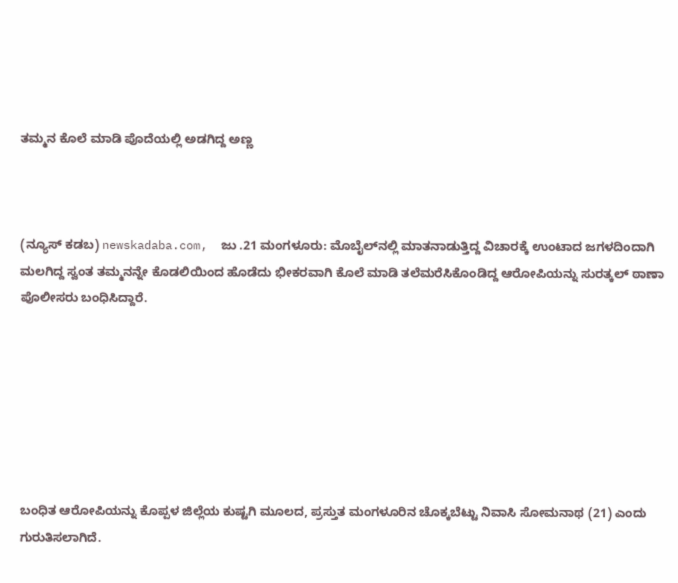ತಮ್ಮನ ಕೊಲೆ ಮಾಡಿ ಪೊದೆಯಲ್ಲಿ ಅಡಗಿದ್ದ ಅಣ್ಣ



(ನ್ಯೂಸ್‌ ಕಡಬ) newskadaba.com,  ಜು .21 ಮಂಗಳೂರು: ಮೊಬೈಲ್‌ನಲ್ಲಿ ಮಾತನಾಡುತ್ತಿದ್ದ ವಿಚಾರಕ್ಕೆ ಉಂಟಾದ ಜಗಳದಿಂದಾಗಿ ಮಲಗಿದ್ದ ಸ್ವಂತ ತಮ್ಮನನ್ನೇ ಕೊಡಲಿಯಿಂದ ಹೊಡೆದು ಭೀಕರವಾಗಿ ಕೊಲೆ ಮಾಡಿ ತಲೆಮರೆಸಿಕೊಂಡಿದ್ದ ಆರೋಪಿಯನ್ನು ಸುರತ್ಕಲ್ ಠಾಣಾ ಪೊಲೀಸರು ಬಂಧಿಸಿದ್ದಾರೆ.







ಬಂಧಿತ ಆರೋಪಿಯನ್ನು ಕೊಪ್ಪಳ ಜಿಲ್ಲೆಯ ಕುಷ್ಟಗಿ ಮೂಲದ, ಪ್ರಸ್ತುತ ಮಂಗಳೂರಿನ ಚೊಕ್ಕಬೆಟ್ಟು ನಿವಾಸಿ ಸೋಮನಾಥ (21) ಎಂದು ಗುರುತಿಸಲಾಗಿದೆ.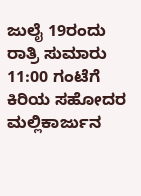ಜುಲೈ 19ರಂದು ರಾತ್ರಿ ಸುಮಾರು 11:00 ಗಂಟೆಗೆ ಕಿರಿಯ ಸಹೋದರ ಮಲ್ಲಿಕಾರ್ಜುನ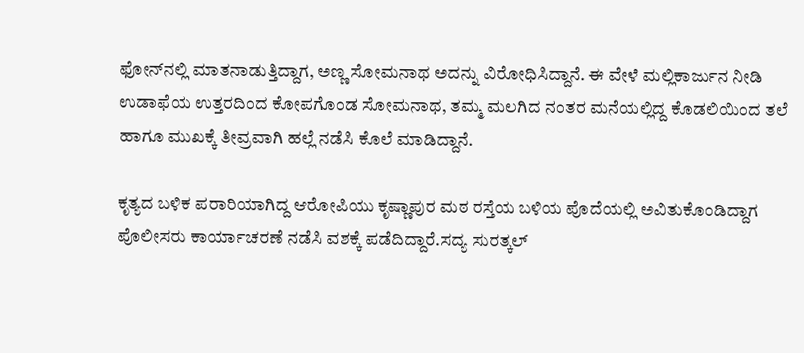ಫೋನ್‌ನಲ್ಲಿ ಮಾತನಾಡುತ್ತಿದ್ದಾಗ, ಅಣ್ಣ ಸೋಮನಾಥ ಅದನ್ನು ವಿರೋಧಿಸಿದ್ದಾನೆ. ಈ ವೇಳೆ ಮಲ್ಲಿಕಾರ್ಜುನ ನೀಡಿ ಉಡಾಫೆಯ ಉತ್ತರದಿಂದ ಕೋಪಗೊಂಡ ಸೋಮನಾಥ, ತಮ್ಮ ಮಲಗಿದ ನಂತರ ಮನೆಯಲ್ಲಿದ್ದ ಕೊಡಲಿಯಿಂದ ತಲೆ ಹಾಗೂ ಮುಖಕ್ಕೆ ತೀವ್ರವಾಗಿ ಹಲ್ಲೆ ನಡೆಸಿ ಕೊಲೆ ಮಾಡಿದ್ದಾನೆ.

ಕೃತ್ಯದ ಬಳಿಕ ಪರಾರಿಯಾಗಿದ್ದ ಆರೋಪಿಯು ಕೃಷ್ಣಾಪುರ ಮಠ ರಸ್ತೆಯ ಬಳಿಯ ಪೊದೆಯಲ್ಲಿ ಅವಿತುಕೊಂಡಿದ್ದಾಗ ಪೊಲೀಸರು ಕಾರ್ಯಾಚರಣೆ ನಡೆಸಿ ವಶಕ್ಕೆ ಪಡೆದಿದ್ದಾರೆ.ಸದ್ಯ ಸುರತ್ಕಲ್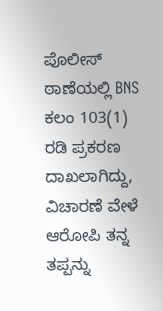ಪೊಲೀಸ್ ಠಾಣೆಯಲ್ಲಿ BNS ಕಲಂ 103(1) ರಡಿ ಪ್ರಕರಣ ದಾಖಲಾಗಿದ್ದು, ವಿಚಾರಣೆ ವೇಳೆ ಆರೋಪಿ ತನ್ನ ತಪ್ಪನ್ನು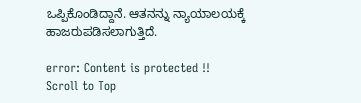ಒಪ್ಪಿಕೊಂಡಿದ್ದಾನೆ. ಆತನನ್ನು ನ್ಯಾಯಾಲಯಕ್ಕೆ ಹಾಜರುಪಡಿಸಲಾಗುತ್ತಿದೆ.

error: Content is protected !!
Scroll to Top